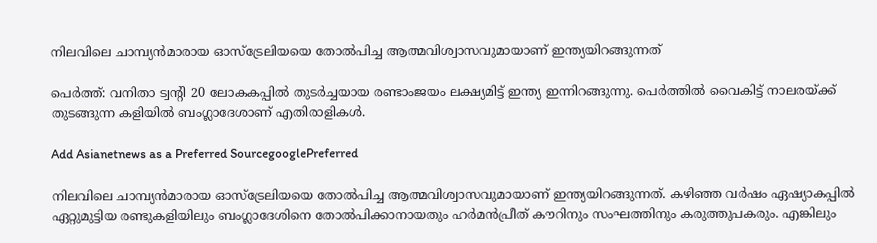നിലവിലെ ചാമ്പ്യൻമാരായ ഓസ്‌ട്രേലിയയെ തോൽപിച്ച ആത്മവിശ്വാസവുമായാണ് ഇന്ത്യയിറങ്ങുന്നത്

പെര്‍ത്ത്: വനിതാ ട്വന്റി 20 ലോകകപ്പിൽ തുട‍ർച്ചയായ രണ്ടാംജയം ലക്ഷ്യമിട്ട് ഇന്ത്യ ഇന്നിറങ്ങുന്നു. പെര്‍ത്തില്‍ വൈകിട്ട് നാലരയ്‌ക്ക് തുടങ്ങുന്ന കളിയിൽ ബംഗ്ലാദേശാണ് എതിരാളികൾ.

Add Asianetnews as a Preferred SourcegooglePreferred

നിലവിലെ ചാമ്പ്യൻമാരായ ഓസ്‌ട്രേലിയയെ തോൽപിച്ച ആത്മവിശ്വാസവുമായാണ് ഇന്ത്യയിറങ്ങുന്നത്. കഴിഞ്ഞ വർഷം ഏഷ്യാകപ്പിൽ ഏറ്റുമുട്ടിയ രണ്ടുകളിയിലും ബംഗ്ലാദേശിനെ തോൽപിക്കാനായതും ഹ‍ർമന്‍പ്രീത് കൗറിനും സംഘത്തിനും കരുത്തുപകരും. എങ്കിലും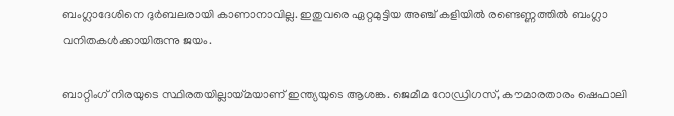ബംഗ്ലാദേശിനെ ദുർബലരായി കാണാനാവില്ല. ഇതുവരെ ഏറ്റമുട്ടിയ അഞ്ച് കളിയിൽ രണ്ടെണ്ണത്തിൽ ബംഗ്ലാ വനിതകൾക്കായിരുന്നു ജയം.

ബാറ്റിംഗ് നിരയുടെ സ്ഥിരതയില്ലായ്‌മയാണ് ഇന്ത്യയുടെ ആശങ്ക. ജെമീമ റോഡ്രിഗസ്, കൗമാരതാരം ഷെഫാലി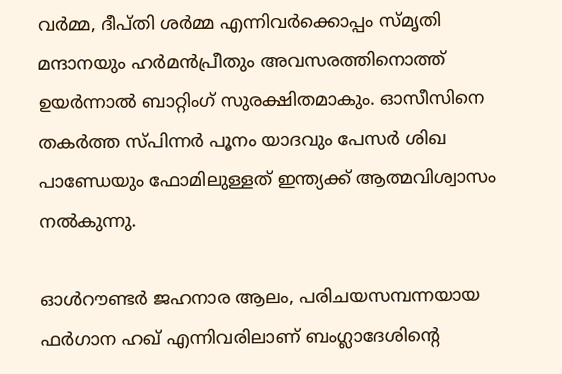വർ‍മ്മ, ദീപ്‌തി ശർമ്മ എന്നിവർക്കൊപ്പം സ്‌മൃതി മന്ദാനയും ഹർമന്‍പ്രീതും അവസരത്തിനൊത്ത് ഉയർന്നാൽ ബാറ്റിംഗ് സുരക്ഷിതമാകും. ഓസീസിനെ തകർത്ത സ്‌പിന്നർ പൂനം യാദവും പേസർ ശിഖ പാണ്ഡേയും ഫോമിലുള്ളത് ഇന്ത്യക്ക് ആത്മവിശ്വാസം നല്‍കുന്നു.

ഓൾറൗണ്ടർ ജഹനാര ആലം, പരിചയസമ്പന്നയായ ഫർഗാന ഹഖ് എന്നിവരിലാണ് ബംഗ്ലാദേശിന്റെ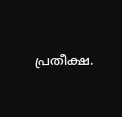പ്രതീക്ഷ.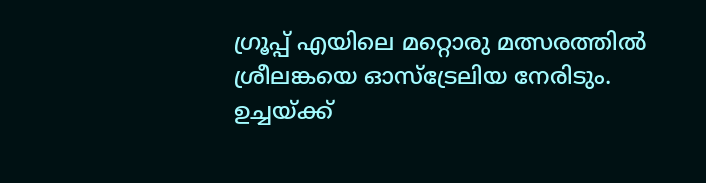ഗ്രൂപ്പ് എയിലെ മറ്റൊരു മത്സരത്തിൽ ശ്രീലങ്കയെ ഓസ്‌ട്രേലിയ നേരിടും. ഉച്ചയ്‌ക്ക്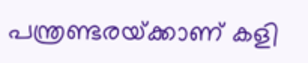പന്ത്രണ്ടരയ്‌ക്കാണ് കളി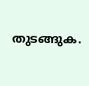തുടങ്ങുക.